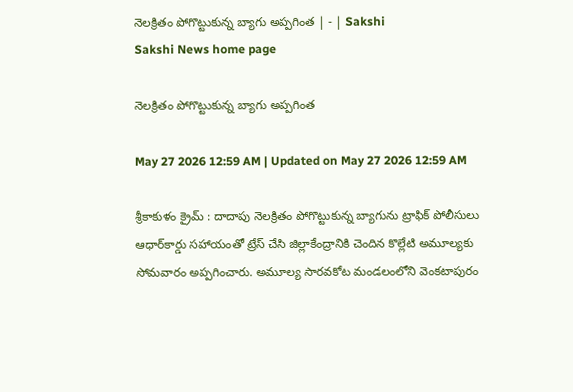నెలక్రితం పోగొట్టుకున్న బ్యాగు అప్పగింత | - | Sakshi
Sakshi News home page

నెలక్రితం పోగొట్టుకున్న బ్యాగు అప్పగింత

May 27 2026 12:59 AM | Updated on May 27 2026 12:59 AM

శ్రీకాకుళం క్రైమ్‌ : దాదాపు నెలక్రితం పోగొట్టుకున్న బ్యాగును ట్రాఫిక్‌ పోలీసులు ఆధార్‌కార్డు సహాయంతో ట్రేస్‌ చేసి జిల్లాకేంద్రానికి చెందిన కొల్లేటి అమూల్యకు సోమవారం అప్పగించారు. అమూల్య సారవకోట మండలంలోని వెంకటాపురం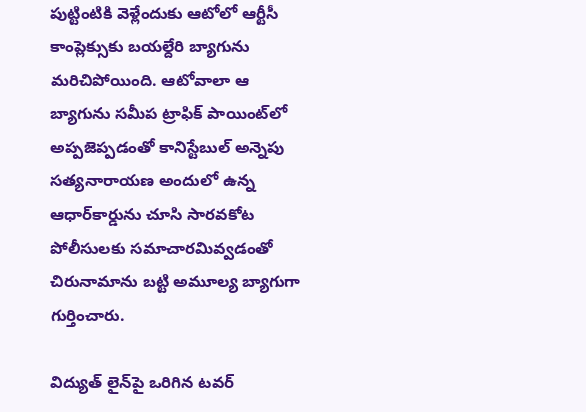పుట్టింటికి వెళ్లేందుకు ఆటోలో ఆర్టీసీ కాంప్లెక్సుకు బయల్దేరి బ్యాగును మరిచిపోయింది. ఆటోవాలా ఆ బ్యాగును సమీప ట్రాఫిక్‌ పాయింట్‌లో అప్పజెప్పడంతో కానిస్టేబుల్‌ అన్నెపు సత్యనారాయణ అందులో ఉన్న ఆధార్‌కార్డును చూసి సారవకోట పోలీసులకు సమాచారమివ్వడంతో చిరునామాను బట్టి అమూల్య బ్యాగుగా గుర్తించారు.

విద్యుత్‌ లైన్‌పై ఒరిగిన టవర్‌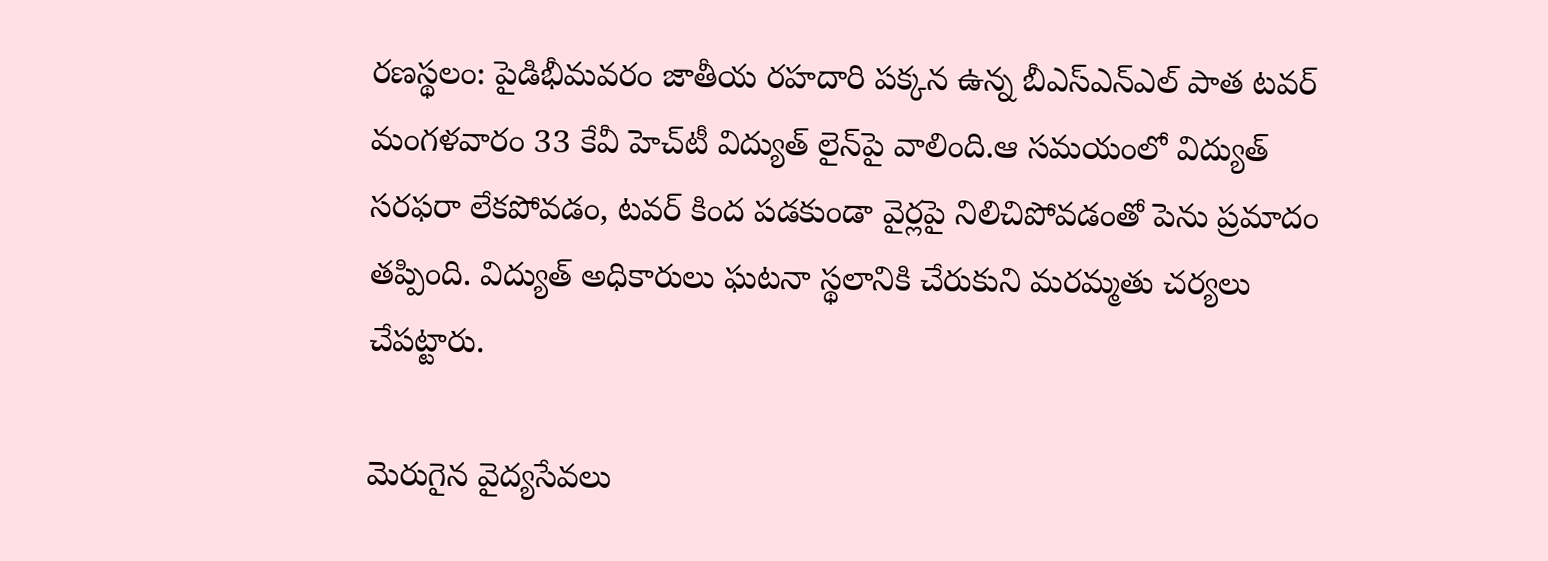రణస్థలం: పైడిభీమవరం జాతీయ రహదారి పక్కన ఉన్న బీఎస్‌ఎన్‌ఎల్‌ పాత టవర్‌ మంగళవారం 33 కేవీ హెచ్‌టీ విద్యుత్‌ లైన్‌పై వాలింది.ఆ సమయంలో విద్యుత్‌ సరఫరా లేకపోవడం, టవర్‌ కింద పడకుండా వైర్లపై నిలిచిపోవడంతో పెను ప్రమాదం తప్పింది. విద్యుత్‌ అధికారులు ఘటనా స్థలానికి చేరుకుని మరమ్మతు చర్యలు చేపట్టారు.

మెరుగైన వైద్యసేవలు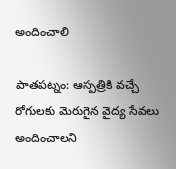అందించాలి

పాతపట్నం: ఆస్పత్రికి వచ్చే రోగులకు మెరుగైన వైద్య సేవలు అందించాలని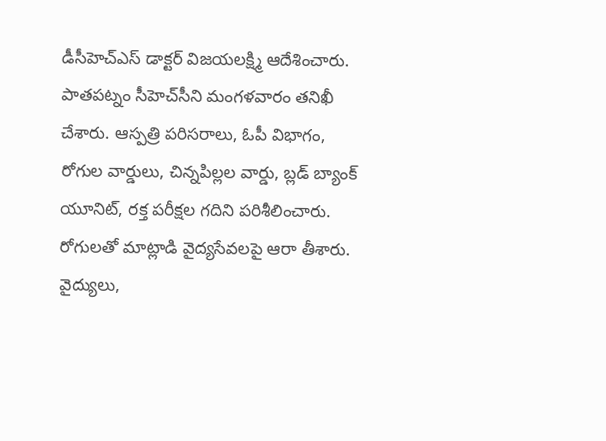డీసీహెచ్‌ఎస్‌ డాక్టర్‌ విజయలక్ష్మి ఆదేశించారు. పాతపట్నం సీహెచ్‌సీని మంగళవారం తనిఖీ చేశారు. ఆస్పత్రి పరిసరాలు, ఓపీ విభాగం, రోగుల వార్డులు, చిన్నపిల్లల వార్డు, బ్లడ్‌ బ్యాంక్‌ యూనిట్‌, రక్త పరీక్షల గదిని పరిశీలించారు. రోగులతో మాట్లాడి వైద్యసేవలపై ఆరా తీశారు. వైద్యులు,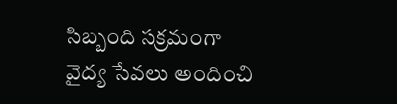సిబ్బంది సక్రమంగా వైద్య సేవలు అందించి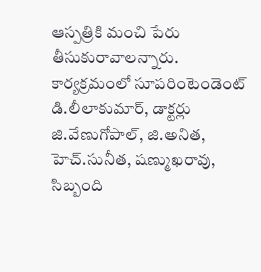ఆస్పత్రికి మంచి పేరు తీసుకురావాలన్నారు. కార్యక్రమంలో సూపరింటెండెంట్‌ డి.లీలాకుమార్‌, డాక్టర్లు జి.వేణుగోపాల్‌, జి.అనిత, హెచ్‌.సునీత, షణ్ముఖరావు, సిబ్బంది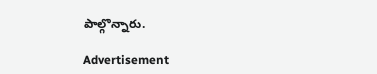పాల్గొన్నారు.

Advertisement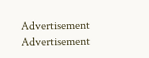Advertisement
Advertisement